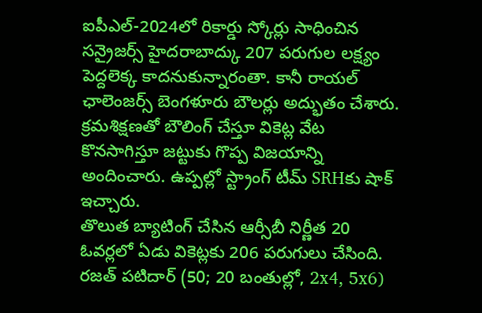ఐపీఎల్-2024లో రికార్డు స్కోర్లు సాధించిన సన్రైజర్స్ హైదరాబాద్కు 207 పరుగుల లక్ష్యం పెద్దలెక్క కాదనుకున్నారంతా. కానీ రాయల్ ఛాలెంజర్స్ బెంగళూరు బౌలర్లు అద్భుతం చేశారు. క్రమశిక్షణతో బౌలింగ్ చేస్తూ వికెట్ల వేట కొనసాగిస్తూ జట్టుకు గొప్ప విజయాన్ని అందించారు. ఉప్పల్లో స్ట్రాంగ్ టీమ్ SRHకు షాక్ ఇచ్చారు.
తొలుత బ్యాటింగ్ చేసిన ఆర్సీబీ నిర్ణీత 20 ఓవర్లలో ఏడు వికెట్లకు 206 పరుగులు చేసింది. రజత్ పటిదార్ (50; 20 బంతుల్లో, 2x4, 5x6)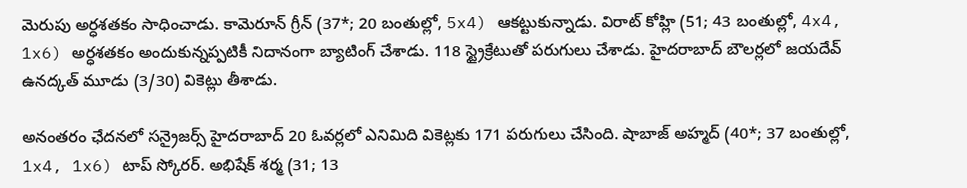మెరుపు అర్ధశతకం సాధించాడు. కామెరూన్ గ్రీన్ (37*; 20 బంతుల్లో, 5x4) ఆకట్టుకున్నాడు. విరాట్ కోహ్లి (51; 43 బంతుల్లో, 4x4, 1x6) అర్ధశతకం అందుకున్నప్పటికీ నిదానంగా బ్యాటింగ్ చేశాడు. 118 స్ట్రైక్రేటుతో పరుగులు చేశాడు. హైదరాబాద్ బౌలర్లలో జయదేవ్ ఉనద్కత్ మూడు (3/30) వికెట్లు తీశాడు.

అనంతరం ఛేదనలో సన్రైజర్స్ హైదరాబాద్ 20 ఓవర్లలో ఎనిమిది వికెట్లకు 171 పరుగులు చేసింది. షాబాజ్ అహ్మద్ (40*; 37 బంతుల్లో, 1x4, 1x6) టాప్ స్కోరర్. అభిషేక్ శర్మ (31; 13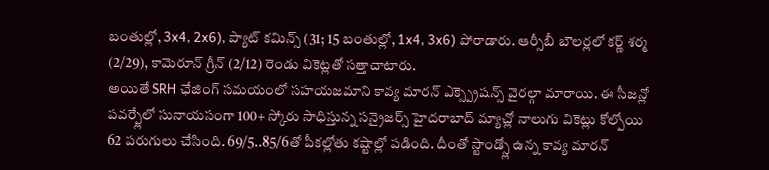బంతుల్లో, 3x4, 2x6), ప్యాట్ కమిన్స్ (31; 15 బంతుల్లో, 1x4, 3x6) పోరాడారు. ఆర్సీబీ బౌలర్లలో కర్ణ్ శర్మ (2/29), కామెరూన్ గ్రీన్ (2/12) రెండు వికెట్లతో సత్తాచాటారు.
అయితే SRH ఛేజింగ్ సమయంలో సహయజమాని కావ్య మారన్ ఎక్స్ప్రెషన్స్ వైరల్గా మారాయి. ఈ సీజన్లో పవర్ప్లేలో సునాయసంగా 100+ స్కోరు సాధిస్తున్న సన్రైజర్స్ హైదరాబాద్ మ్యాచ్లో నాలుగు వికెట్లు కోల్పోయి 62 పరుగులు చేసింది. 69/5..85/6తో పీకల్లోతు కష్టాల్లో పడింది. దీంతో స్టాండ్స్లో ఉన్న కావ్య మారన్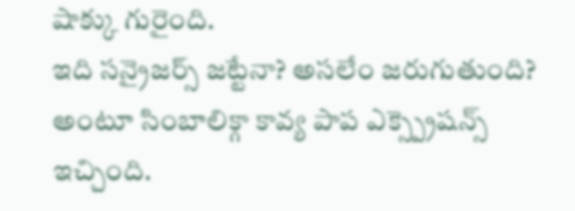షాక్కు గురైంది.
ఇది సన్రైజర్స్ జట్టేనా? అసలేం జరుగుతుంది? అంటూ సింబాలిక్గా కావ్య పాప ఎక్స్ప్రెషన్స్ ఇచ్చింది.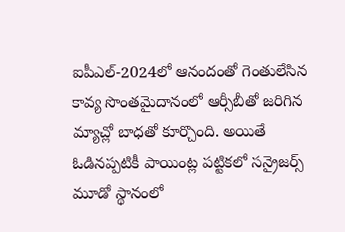ఐపీఎల్-2024లో ఆనందంతో గెంతులేసిన కావ్య సొంతమైదానంలో ఆర్సీబీతో జరిగిన మ్యాచ్లో బాధతో కూర్చొంది. అయితే ఓడినప్పటికీ పాయింట్ల పట్టికలో సన్రైజర్స్ మూడో స్థానంలో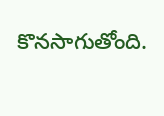కొనసాగుతోంది.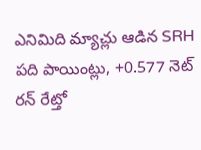ఎనిమిది మ్యాచ్లు ఆడిన SRH పది పాయింట్లు, +0.577 నెట్ రన్ రేట్తో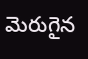మెరుగైన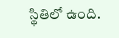స్థితిలో ఉంది.